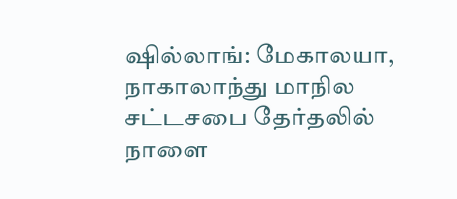ஷில்லாங்: மேகாலயா, நாகாலாந்து மாநில சட்டசபை தேர்தலில் நாளை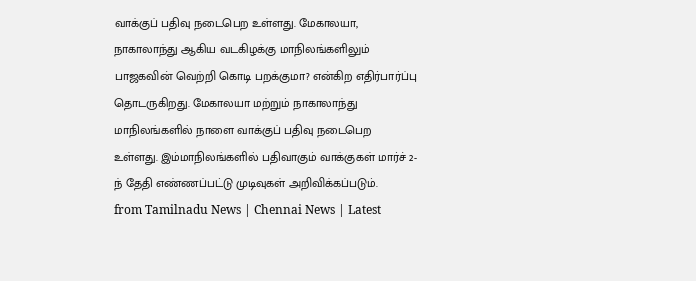வாக்குப் பதிவு நடைபெற உள்ளது. மேகாலயா, நாகாலாந்து ஆகிய வடகிழக்கு மாநிலங்களிலும் பாஜகவின் வெற்றி கொடி பறக்குமா? என்கிற எதிர்பார்ப்பு தொடருகிறது. மேகாலயா மற்றும் நாகாலாந்து மாநிலங்களில் நாளை வாக்குப் பதிவு நடைபெற உள்ளது. இம்மாநிலங்களில் பதிவாகும் வாக்குகள் மார்ச் 2-ந் தேதி எண்ணப்பட்டு முடிவுகள் அறிவிக்கப்படும்.
from Tamilnadu News | Chennai News | Latest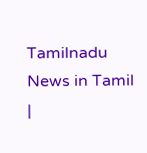Tamilnadu News in Tamil |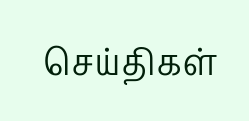செய்திகள்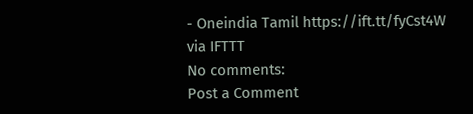- Oneindia Tamil https://ift.tt/fyCst4W
via IFTTT
No comments:
Post a Comment